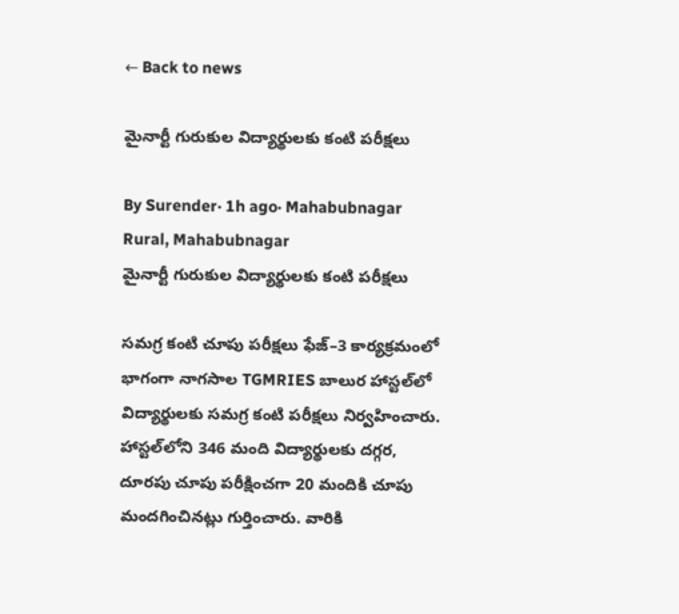← Back to news

మైనార్టీ గురుకుల విద్యార్థులకు కంటి పరీక్షలు

By Surender· 1h ago· Mahabubnagar Rural, Mahabubnagar
మైనార్టీ గురుకుల విద్యార్థులకు కంటి పరీక్షలు

సమగ్ర కంటి చూపు పరీక్షలు ఫేజ్‌–3 కార్యక్రమంలో భాగంగా నాగసాల TGMRIES బాలుర హాస్టల్‌లో విద్యార్థులకు సమగ్ర కంటి పరీక్షలు నిర్వహించారు. హాస్టల్‌లోని 346 మంది విద్యార్థులకు దగ్గర, దూరపు చూపు పరీక్షించగా 20 మందికి చూపు మందగించినట్లు గుర్తించారు. వారికి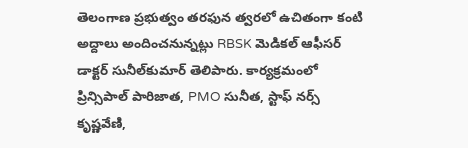తెలంగాణ ప్రభుత్వం తరఫున త్వరలో ఉచితంగా కంటి అద్దాలు అందించనున్నట్లు RBSK మెడికల్ ఆఫీసర్‌ డాక్టర్‌ సునీల్‌కుమార్‌ తెలిపారు. కార్యక్రమంలో ప్రిన్సిపాల్‌ పారిజాత, PMO సునీత, స్టాఫ్‌ నర్స్‌ కృష్ణవేణి,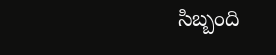సిబ్బంది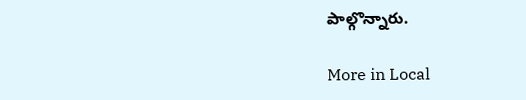పాల్గొన్నారు.

More in Local